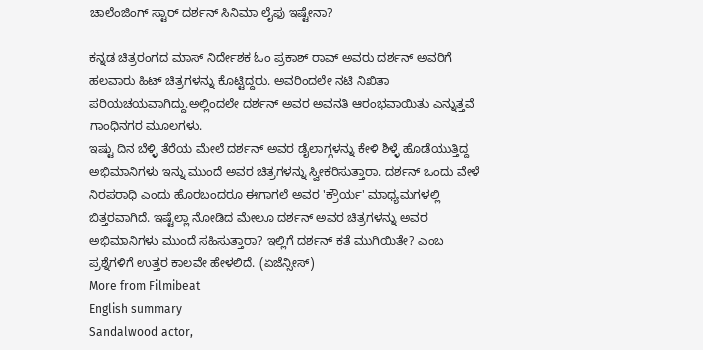ಚಾಲೆಂಜಿಂಗ್ ಸ್ಟಾರ್ ದರ್ಶನ್ ಸಿನಿಮಾ ಲೈಫು ಇಷ್ಟೇನಾ?

ಕನ್ನಡ ಚಿತ್ರರಂಗದ ಮಾಸ್ ನಿರ್ದೇಶಕ ಓಂ ಪ್ರಕಾಶ್ ರಾವ್ ಅವರು ದರ್ಶನ್ ಅವರಿಗೆ ಹಲವಾರು ಹಿಟ್ ಚಿತ್ರಗಳನ್ನು ಕೊಟ್ಟಿದ್ದರು. ಅವರಿಂದಲೇ ನಟಿ ನಿಖಿತಾ ಪರಿಯಚಯವಾಗಿದ್ದು.ಅಲ್ಲಿಂದಲೇ ದರ್ಶನ್ ಅವರ ಅವನತಿ ಆರಂಭವಾಯಿತು ಎನ್ನುತ್ತವೆ ಗಾಂಧಿನಗರ ಮೂಲಗಳು.
ಇಷ್ಟು ದಿನ ಬೆಳ್ಳಿ ತೆರೆಯ ಮೇಲೆ ದರ್ಶನ್ ಅವರ ಡೈಲಾಗ್ಗಳನ್ನು ಕೇಳಿ ಶಿಳ್ಳೆ ಹೊಡೆಯುತ್ತಿದ್ದ ಅಭಿಮಾನಿಗಳು ಇನ್ನು ಮುಂದೆ ಅವರ ಚಿತ್ರಗಳನ್ನು ಸ್ವೀಕರಿಸುತ್ತಾರಾ. ದರ್ಶನ್ ಒಂದು ವೇಳೆ ನಿರಪರಾಧಿ ಎಂದು ಹೊರಬಂದರೂ ಈಗಾಗಲೆ ಅವರ 'ಕ್ರೌರ್ಯ' ಮಾಧ್ಯಮಗಳಲ್ಲಿ ಬಿತ್ತರವಾಗಿದೆ. ಇಷ್ಟೆಲ್ಲಾ ನೋಡಿದ ಮೇಲೂ ದರ್ಶನ್ ಅವರ ಚಿತ್ರಗಳನ್ನು ಅವರ ಅಭಿಮಾನಿಗಳು ಮುಂದೆ ಸಹಿಸುತ್ತಾರಾ? ಇಲ್ಲಿಗೆ ದರ್ಶನ್ ಕತೆ ಮುಗಿಯಿತೇ? ಎಂಬ ಪ್ರಶ್ನೆಗಳಿಗೆ ಉತ್ತರ ಕಾಲವೇ ಹೇಳಲಿದೆ. (ಏಜೆನ್ಸೀಸ್)
More from Filmibeat
English summary
Sandalwood actor,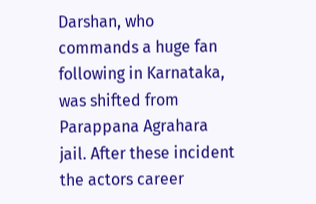Darshan, who commands a huge fan following in Karnataka, was shifted from Parappana Agrahara jail. After these incident the actors career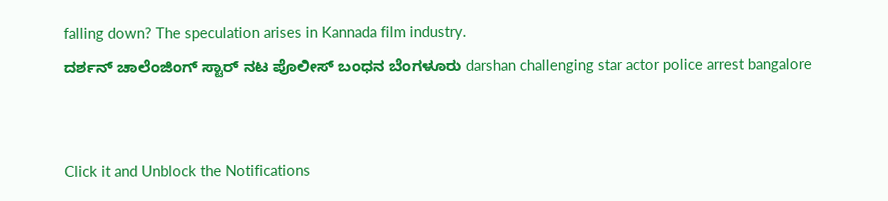falling down? The speculation arises in Kannada film industry.
ದರ್ಶನ್ ಚಾಲೆಂಜಿಂಗ್ ಸ್ಟಾರ್ ನಟ ಪೊಲೀಸ್ ಬಂಧನ ಬೆಂಗಳೂರು darshan challenging star actor police arrest bangalore


Click it and Unblock the Notifications